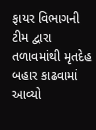ફાયર વિભાગની ટીમ દ્વારા તળાવમાંથી મૃતદેહ બહાર કાઢવામાં આવ્યો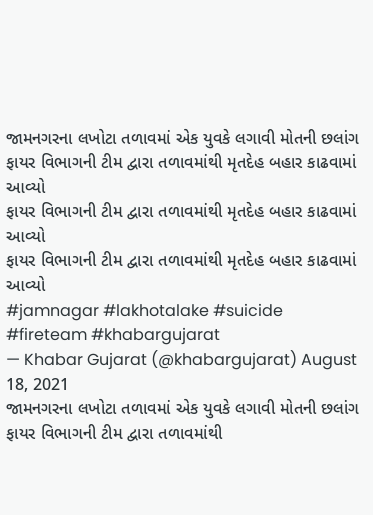જામનગરના લખોટા તળાવમાં એક યુવકે લગાવી મોતની છલાંગ
ફાયર વિભાગની ટીમ દ્વારા તળાવમાંથી મૃતદેહ બહાર કાઢવામાં આવ્યો
ફાયર વિભાગની ટીમ દ્વારા તળાવમાંથી મૃતદેહ બહાર કાઢવામાં આવ્યો
ફાયર વિભાગની ટીમ દ્વારા તળાવમાંથી મૃતદેહ બહાર કાઢવામાં આવ્યો
#jamnagar #lakhotalake #suicide #fireteam #khabargujarat
— Khabar Gujarat (@khabargujarat) August 18, 2021
જામનગરના લખોટા તળાવમાં એક યુવકે લગાવી મોતની છલાંગ
ફાયર વિભાગની ટીમ દ્વારા તળાવમાંથી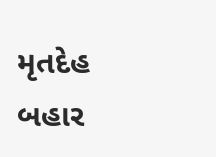મૃતદેહ બહાર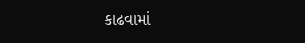કાઢવામાં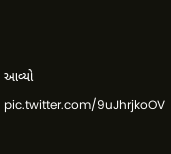આવ્યો pic.twitter.com/9uJhrjkoOV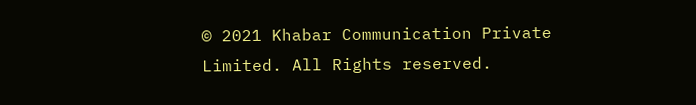© 2021 Khabar Communication Private Limited. All Rights reserved.